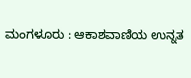ಮಂಗಳೂರು : ಆಕಾಶವಾಣಿಯ ಉನ್ನತ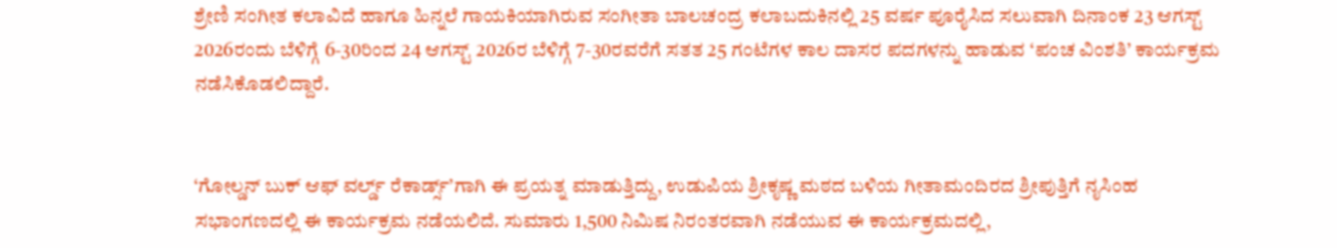ಶ್ರೇಣಿ ಸಂಗೀತ ಕಲಾವಿದೆ ಹಾಗೂ ಹಿನ್ನಲೆ ಗಾಯಕಿಯಾಗಿರುವ ಸಂಗೀತಾ ಬಾಲಚಂದ್ರ ಕಲಾಬದುಕಿನಲ್ಲಿ 25 ವರ್ಷ ಪೂರೈಸಿದ ಸಲುವಾಗಿ ದಿನಾಂಕ 23 ಆಗಸ್ಟ್ 2026ರಂದು ಬೆಳಿಗ್ಗೆ 6-30ರಿಂದ 24 ಆಗಸ್ಟ್ 2026ರ ಬೆಳಿಗ್ಗೆ 7-30ರವರೆಗೆ ಸತತ 25 ಗಂಟೆಗಳ ಕಾಲ ದಾಸರ ಪದಗಳನ್ನು ಹಾಡುವ ‘ಪಂಚ ವಿಂಶತಿ’ ಕಾರ್ಯಕ್ರಮ ನಡೆಸಿಕೊಡಲಿದ್ದಾರೆ.


‘ಗೋಲ್ಡನ್ ಬುಕ್ ಆಫ್ ವರ್ಲ್ಡ್ ರೆಕಾರ್ಡ್ಸ್’ಗಾಗಿ ಈ ಪ್ರಯತ್ನ ಮಾಡುತ್ತಿದ್ದು, ಉಡುಪಿಯ ಶ್ರೀಕೃಷ್ಣ ಮಠದ ಬಳಿಯ ಗೀತಾಮಂದಿರದ ಶ್ರೀಪುತ್ತಿಗೆ ನೃಸಿಂಹ ಸಭಾಂಗಣದಲ್ಲಿ ಈ ಕಾರ್ಯಕ್ರಮ ನಡೆಯಲಿದೆ. ಸುಮಾರು 1,500 ನಿಮಿಷ ನಿರಂತರವಾಗಿ ನಡೆಯುವ ಈ ಕಾರ್ಯಕ್ರಮದಲ್ಲಿ,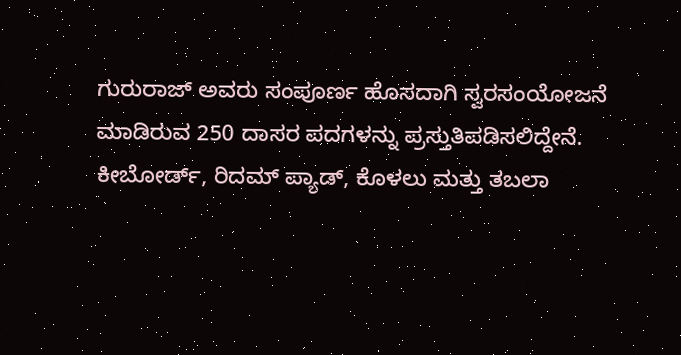ಗುರುರಾಜ್ ಅವರು ಸಂಪೂರ್ಣ ಹೊಸದಾಗಿ ಸ್ವರಸಂಯೋಜನೆ ಮಾಡಿರುವ 250 ದಾಸರ ಪದಗಳನ್ನು ಪ್ರಸ್ತುತಿಪಡಿಸಲಿದ್ದೇನೆ. ಕೀಬೋರ್ಡ್, ರಿದಮ್ ಪ್ಯಾಡ್, ಕೊಳಲು ಮತ್ತು ತಬಲಾ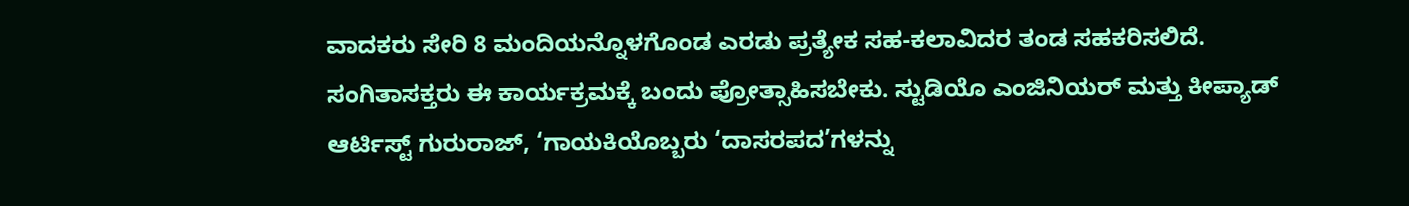ವಾದಕರು ಸೇರಿ 8 ಮಂದಿಯನ್ನೊಳಗೊಂಡ ಎರಡು ಪ್ರತ್ಯೇಕ ಸಹ-ಕಲಾವಿದರ ತಂಡ ಸಹಕರಿಸಲಿದೆ. ಸಂಗಿತಾಸಕ್ತರು ಈ ಕಾರ್ಯಕ್ರಮಕ್ಕೆ ಬಂದು ಪ್ರೋತ್ಸಾಹಿಸಬೇಕು. ಸ್ಟುಡಿಯೊ ಎಂಜಿನಿಯರ್ ಮತ್ತು ಕೀಪ್ಯಾಡ್ ಆರ್ಟಿಸ್ಟ್ ಗುರುರಾಜ್, ‘ಗಾಯಕಿಯೊಬ್ಬರು ‘ದಾಸರಪದ’ಗಳನ್ನು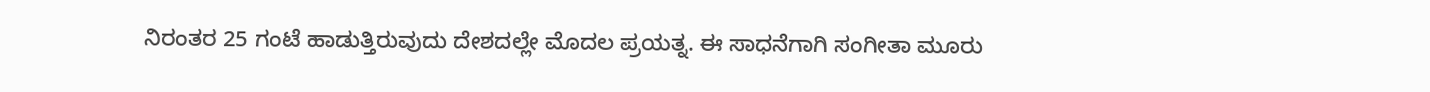ನಿರಂತರ 25 ಗಂಟೆ ಹಾಡುತ್ತಿರುವುದು ದೇಶದಲ್ಲೇ ಮೊದಲ ಪ್ರಯತ್ನ. ಈ ಸಾಧನೆಗಾಗಿ ಸಂಗೀತಾ ಮೂರು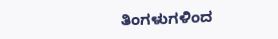ತಿಂಗಳುಗಳಿಂದ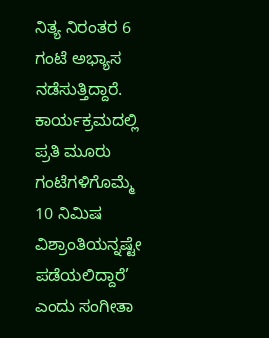ನಿತ್ಯ ನಿರಂತರ 6 ಗಂಟೆ ಅಭ್ಯಾಸ ನಡೆಸುತ್ತಿದ್ದಾರೆ. ಕಾರ್ಯಕ್ರಮದಲ್ಲಿ ಪ್ರತಿ ಮೂರು ಗಂಟೆಗಳಿಗೊಮ್ಮೆ 10 ನಿಮಿಷ ವಿಶ್ರಾಂತಿಯನ್ನಷ್ಟೇ ಪಡೆಯಲಿದ್ದಾರೆ’ ಎಂದು ಸಂಗೀತಾ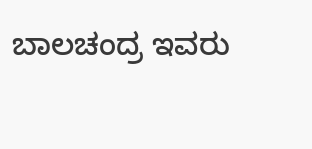ಬಾಲಚಂದ್ರ ಇವರು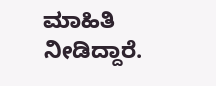ಮಾಹಿತಿ ನೀಡಿದ್ದಾರೆ.